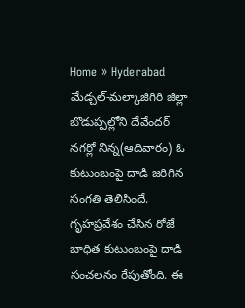Home » Hyderabad
మేడ్చల్-మల్కాజిగిరి జిల్లా బొడుప్పల్లోని దేవేందర్ నగర్లో నిన్న(ఆదివారం) ఓ కుటుంబంపై దాడి జరిగిన సంగతి తెలిసిందే. గృహప్రవేశం చేసిన రోజే బాధిత కుటుంబంపై దాడి సంచలనం రేపుతోంది. ఈ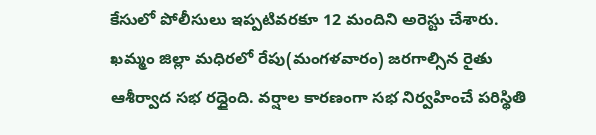కేసులో పోలీసులు ఇప్పటివరకూ 12 మందిని అరెస్టు చేశారు.
ఖమ్మం జిల్లా మధిరలో రేపు(మంగళవారం) జరగాల్సిన రైతు ఆశీర్వాద సభ రద్దైంది. వర్షాల కారణంగా సభ నిర్వహించే పరిస్థితి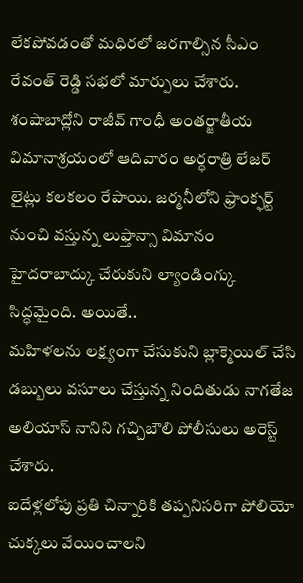లేకపోవడంతో మధిరలో జరగాల్సిన సీఎం రేవంత్ రెడ్డి సభలో మార్పులు చేశారు.
శంషాబాద్లోని రాజీవ్ గాంధీ అంతర్జాతీయ విమానాశ్రయంలో ఆదివారం అర్ధరాత్రి లేజర్ లైట్లు కలకలం రేపాయి. జర్మనీలోని ఫ్రాంక్ఫర్ట్ నుంచి వస్తున్న లుఫ్తాన్సా విమానం హైదరాబాద్కు చేరుకుని ల్యాండింగ్కు సిద్ధమైంది. అయితే..
మహిళలను లక్ష్యంగా చేసుకుని బ్లాక్మెయిల్ చేసి డబ్బులు వసూలు చేస్తున్న నిందితుడు నాగతేజ అలియాస్ నానిని గచ్చిబౌలి పోలీసులు అరెస్ట్ చేశారు.
ఐదేళ్లలోపు ప్రతి చిన్నారికి తప్పనిసరిగా పోలియో చుక్కలు వేయించాలని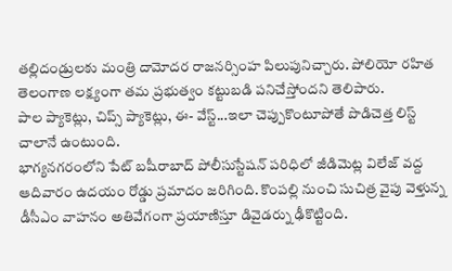తల్లిదండ్రులకు మంత్రి దామోదర రాజనర్సింహ పిలుపునిచ్చారు. పోలియో రహిత తెలంగాణ లక్ష్యంగా తమ ప్రభుత్వం కట్టుబడి పనిచేస్తోందని తెలిపారు.
పాల ప్యాకెట్లు, చిప్స్ ప్యాకెట్లు, ఈ- వేస్ట్...ఇలా చెప్పుకొంటూపోతే పొడిచెత్త లిస్ట్ చాలానే ఉంటుంది.
భాగ్యనగరంలోని పేట్ బషీరాబాద్ పోలీసుస్టేషన్ పరిధిలో జీడిమెట్ల విలేజ్ వద్ద ఆదివారం ఉదయం రోడ్డు ప్రమాదం జరిగింది. కొంపల్లి నుంచి సుచిత్ర వైపు వెళ్తున్న డీసీఎం వాహనం అతివేగంగా ప్రయాణిస్తూ డివైడర్ను ఢీకొట్టింది.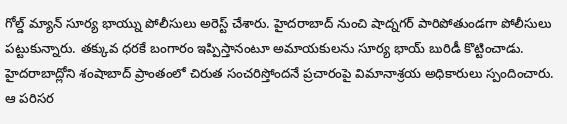గోల్డ్ మ్యాన్ సూర్య భాయ్ను పోలీసులు అరెస్ట్ చేశారు. హైదరాబాద్ నుంచి షాద్నగర్ పారిపోతుండగా పోలీసులు పట్టుకున్నారు. తక్కువ ధరకే బంగారం ఇప్పిస్తానంటూ అమాయకులను సూర్య భాయ్ బురిడీ కొట్టించాడు.
హైదరాబాద్లోని శంషాబాద్ ప్రాంతంలో చిరుత సంచరిస్తోందనే ప్రచారంపై విమానాశ్రయ అధికారులు స్పందించారు. ఆ పరిసర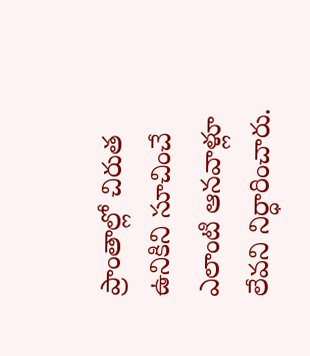ప్రాంతాల్లో చిరుత ఉనికిని సూచించే ఎలాంటి ఆనవాళ్లూ లేవని నిర్ధారించారు.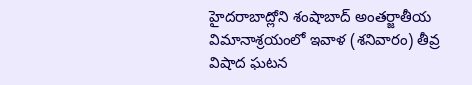హైదరాబాద్లోని శంషాబాద్ అంతర్జాతీయ విమానాశ్రయంలో ఇవాళ (శనివారం) తీవ్ర విషాద ఘటన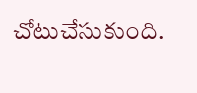చోటుచేసుకుంది.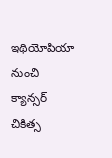ఇథియోపియా నుంచి క్యాన్సర్ చికిత్స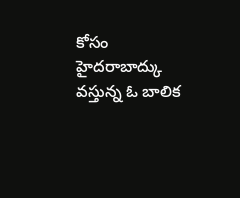కోసం హైదరాబాద్కు వస్తున్న ఓ బాలిక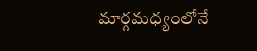మార్గమధ్యంలోనే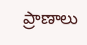ప్రాణాలు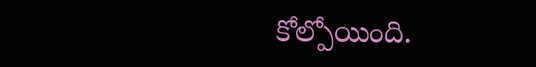కోల్పోయింది.